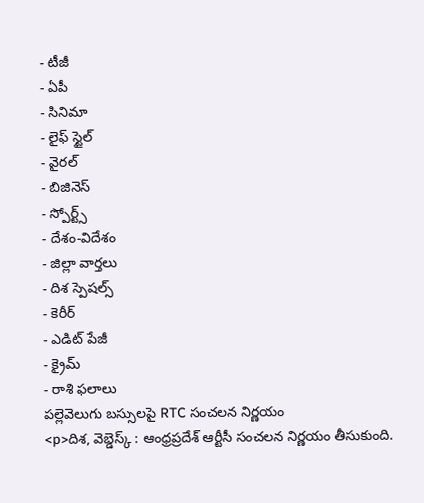- టీజీ
- ఏపీ
- సినిమా
- లైఫ్ స్టైల్
- వైరల్
- బిజినెస్
- స్పోర్ట్స్
- దేశం-విదేశం
- జిల్లా వార్తలు
- దిశ స్పెషల్స్
- కెరీర్
- ఎడిట్ పేజీ
- క్రైమ్
- రాశి ఫలాలు
పల్లెవెలుగు బస్సులపై RTC సంచలన నిర్ణయం
<p>దిశ, వెబ్డెస్క్ : ఆంధ్రప్రదేశ్ ఆర్టీసీ సంచలన నిర్ణయం తీసుకుంది.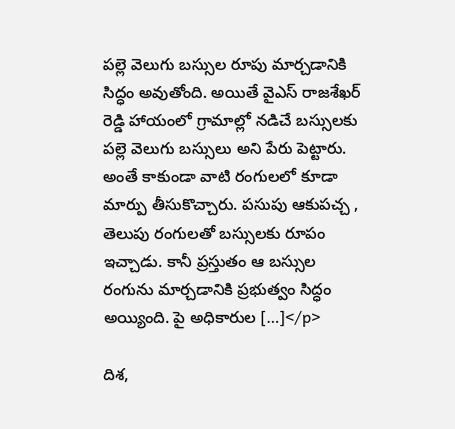పల్లె వెలుగు బస్సుల రూపు మార్చడానికి సిద్ధం అవుతోంది. అయితే వైఎస్ రాజశేఖర్ రెడ్డి హాయంలో గ్రామాల్లో నడిచే బస్సులకు పల్లె వెలుగు బస్సులు అని పేరు పెట్టారు. అంతే కాకుండా వాటి రంగులలో కూడా మార్పు తీసుకొచ్చారు. పసుపు ఆకుపచ్చ , తెలుపు రంగులతో బస్సులకు రూపం ఇచ్చాడు. కానీ ప్రస్తుతం ఆ బస్సుల రంగును మార్చడానికి ప్రభుత్వం సిద్ధం అయ్యింది. పై అధికారుల […]</p>

దిశ,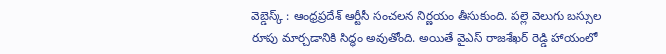వెబ్డెస్క్ : ఆంధ్రప్రదేశ్ ఆర్టీసీ సంచలన నిర్ణయం తీసుకుంది. పల్లె వెలుగు బస్సుల రూపు మార్చడానికి సిద్ధం అవుతోంది. అయితే వైఎస్ రాజశేఖర్ రెడ్డి హాయంలో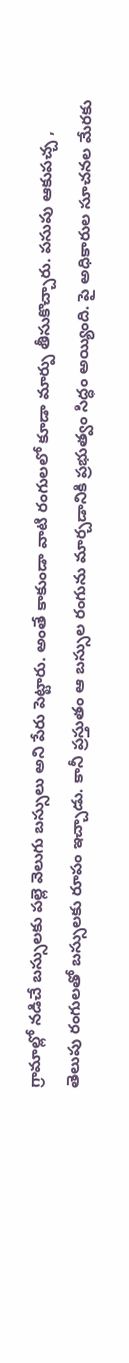గ్రామాల్లో నడిచే బస్సులకు పల్లె వెలుగు బస్సులు అని పేరు పెట్టారు. అంతే కాకుండా వాటి రంగులలో కూడా మార్పు తీసుకొచ్చారు. పసుపు ఆకుపచ్చ , తెలుపు రంగులతో బస్సులకు రూపం ఇచ్చాడు. కానీ ప్రస్తుతం ఆ బస్సుల రంగును మార్చడానికి ప్రభుత్వం సిద్ధం అయ్యింది. పై అధికారుల సూచనల మేరకు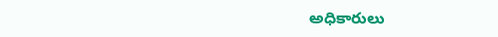అధికారులు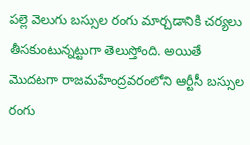పల్లె వెలుగు బస్సుల రంగు మార్చడానికి చర్యలు తీసకుంటున్నట్టుగా తెలుస్తోంది. అయితే మొదటగా రాజమహేంద్రవరంలోని ఆర్టీసీ బస్సుల రంగు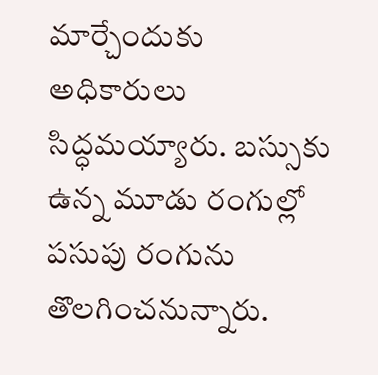మార్చేందుకు అధికారులు సిద్ధమయ్యారు. బస్సుకు ఉన్న మూడు రంగుల్లో పసుపు రంగును తొలగించనున్నారు.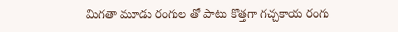మిగతా మూడు రంగుల తో పాటు కొత్తగా గచ్చకాయ రంగు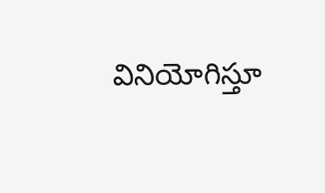వినియోగిస్తూ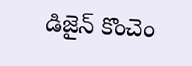డిజైన్ కొంచెం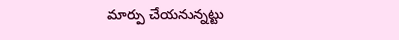మార్పు చేయనున్నట్టు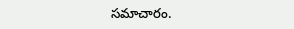సమాచారం.